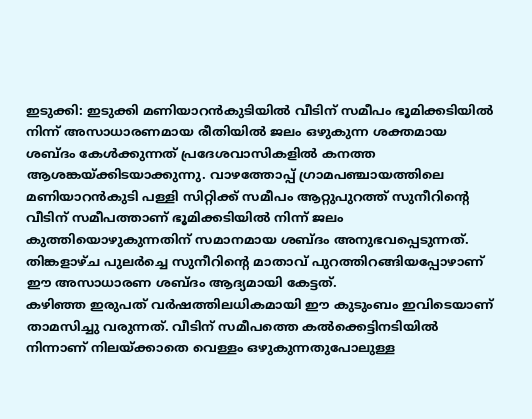ഇടുക്കി: ഇടുക്കി മണിയാറൻകുടിയിൽ വീടിന് സമീപം ഭൂമിക്കടിയിൽ നിന്ന് അസാധാരണമായ രീതിയിൽ ജലം ഒഴുകുന്ന ശക്തമായ ശബ്ദം കേൾക്കുന്നത് പ്രദേശവാസികളിൽ കനത്ത ആശങ്കയ്ക്കിടയാക്കുന്നു. വാഴത്തോപ്പ് ഗ്രാമപഞ്ചായത്തിലെ മണിയാറൻകുടി പള്ളി സിറ്റിക്ക് സമീപം ആറ്റുപുറത്ത് സുനീറിന്റെ വീടിന് സമീപത്താണ് ഭൂമിക്കടിയിൽ നിന്ന് ജലം കുത്തിയൊഴുകുന്നതിന് സമാനമായ ശബ്ദം അനുഭവപ്പെടുന്നത്. തിങ്കളാഴ്ച പുലർച്ചെ സുനീറിന്റെ മാതാവ് പുറത്തിറങ്ങിയപ്പോഴാണ് ഈ അസാധാരണ ശബ്ദം ആദ്യമായി കേട്ടത്.
കഴിഞ്ഞ ഇരുപത് വർഷത്തിലധികമായി ഈ കുടുംബം ഇവിടെയാണ് താമസിച്ചു വരുന്നത്. വീടിന് സമീപത്തെ കൽക്കെട്ടിനടിയിൽ നിന്നാണ് നിലയ്ക്കാതെ വെള്ളം ഒഴുകുന്നതുപോലുള്ള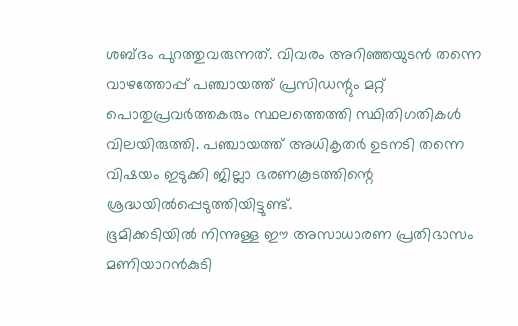ശബ്ദം പുറത്തുവരുന്നത്. വിവരം അറിഞ്ഞയുടൻ തന്നെ വാഴത്തോപ്പ് പഞ്ചായത്ത് പ്രസിഡന്റും മറ്റ് പൊതുപ്രവർത്തകരും സ്ഥലത്തെത്തി സ്ഥിതിഗതികൾ വിലയിരുത്തി. പഞ്ചായത്ത് അധികൃതർ ഉടനടി തന്നെ വിഷയം ഇടുക്കി ജില്ലാ ഭരണകൂടത്തിന്റെ ശ്രദ്ധയിൽപ്പെടുത്തിയിട്ടുണ്ട്.
ഭൂമിക്കടിയിൽ നിന്നുള്ള ഈ അസാധാരണ പ്രതിഭാസം മണിയാറൻകുടി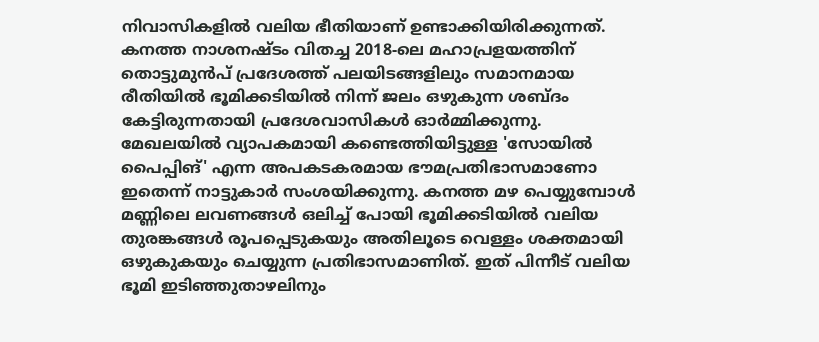നിവാസികളിൽ വലിയ ഭീതിയാണ് ഉണ്ടാക്കിയിരിക്കുന്നത്. കനത്ത നാശനഷ്ടം വിതച്ച 2018-ലെ മഹാപ്രളയത്തിന് തൊട്ടുമുൻപ് പ്രദേശത്ത് പലയിടങ്ങളിലും സമാനമായ രീതിയിൽ ഭൂമിക്കടിയിൽ നിന്ന് ജലം ഒഴുകുന്ന ശബ്ദം കേട്ടിരുന്നതായി പ്രദേശവാസികൾ ഓർമ്മിക്കുന്നു.
മേഖലയിൽ വ്യാപകമായി കണ്ടെത്തിയിട്ടുള്ള 'സോയിൽ പൈപ്പിങ്' എന്ന അപകടകരമായ ഭൗമപ്രതിഭാസമാണോ ഇതെന്ന് നാട്ടുകാർ സംശയിക്കുന്നു. കനത്ത മഴ പെയ്യുമ്പോൾ മണ്ണിലെ ലവണങ്ങൾ ഒലിച്ച് പോയി ഭൂമിക്കടിയിൽ വലിയ തുരങ്കങ്ങൾ രൂപപ്പെടുകയും അതിലൂടെ വെള്ളം ശക്തമായി ഒഴുകുകയും ചെയ്യുന്ന പ്രതിഭാസമാണിത്. ഇത് പിന്നീട് വലിയ ഭൂമി ഇടിഞ്ഞുതാഴലിനും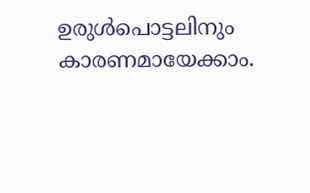ഉരുൾപൊട്ടലിനും കാരണമായേക്കാം.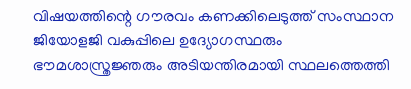വിഷയത്തിന്റെ ഗൗരവം കണക്കിലെടുത്ത് സംസ്ഥാന ജിയോളജി വകുപ്പിലെ ഉദ്യോഗസ്ഥരും ഭൗമശാസ്ത്രജ്ഞരും അടിയന്തിരമായി സ്ഥലത്തെത്തി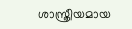ശാസ്ത്രീയമായ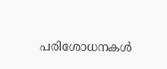പരിശോധനകൾ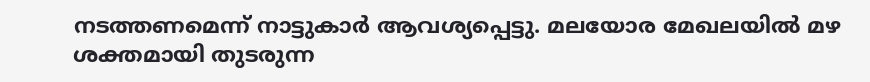നടത്തണമെന്ന് നാട്ടുകാർ ആവശ്യപ്പെട്ടു. മലയോര മേഖലയിൽ മഴ ശക്തമായി തുടരുന്ന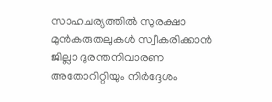സാഹചര്യത്തിൽ സുരക്ഷാ മുൻകരുതലുകൾ സ്വീകരിക്കാൻ ജില്ലാ ദുരന്തനിവാരണ അതോറിറ്റിയും നിർദ്ദേശം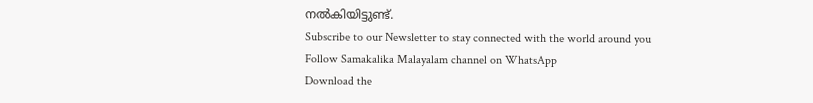നൽകിയിട്ടുണ്ട്.
Subscribe to our Newsletter to stay connected with the world around you
Follow Samakalika Malayalam channel on WhatsApp
Download the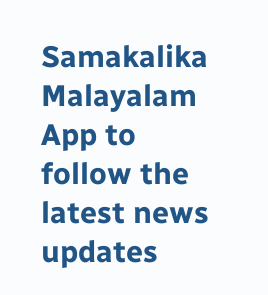Samakalika Malayalam App to follow the latest news updates